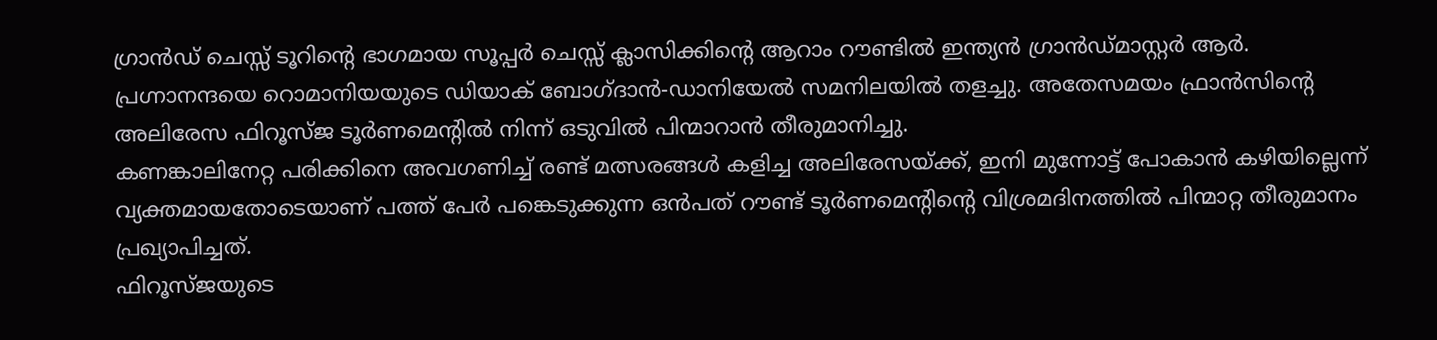ഗ്രാൻഡ് ചെസ്സ് ടൂറിന്റെ ഭാഗമായ സൂപ്പർ ചെസ്സ് ക്ലാസിക്കിന്റെ ആറാം റൗണ്ടിൽ ഇന്ത്യൻ ഗ്രാൻഡ്മാസ്റ്റർ ആർ. പ്രഗ്നാനന്ദയെ റൊമാനിയയുടെ ഡിയാക് ബോഗ്ദാൻ-ഡാനിയേൽ സമനിലയിൽ തളച്ചു. അതേസമയം ഫ്രാൻസിന്റെ അലിരേസ ഫിറൂസ്ജ ടൂർണമെന്റിൽ നിന്ന് ഒടുവിൽ പിന്മാറാൻ തീരുമാനിച്ചു.
കണങ്കാലിനേറ്റ പരിക്കിനെ അവഗണിച്ച് രണ്ട് മത്സരങ്ങൾ കളിച്ച അലിരേസയ്ക്ക്, ഇനി മുന്നോട്ട് പോകാൻ കഴിയില്ലെന്ന് വ്യക്തമായതോടെയാണ് പത്ത് പേർ പങ്കെടുക്കുന്ന ഒൻപത് റൗണ്ട് ടൂർണമെന്റിന്റെ വിശ്രമദിനത്തിൽ പിന്മാറ്റ തീരുമാനം പ്രഖ്യാപിച്ചത്.
ഫിറൂസ്ജയുടെ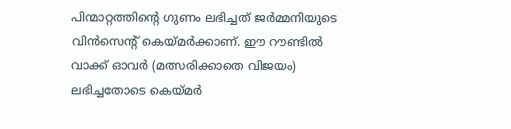പിന്മാറ്റത്തിന്റെ ഗുണം ലഭിച്ചത് ജർമ്മനിയുടെ വിൻസെന്റ് കെയ്മർക്കാണ്. ഈ റൗണ്ടിൽ വാക്ക് ഓവർ (മത്സരിക്കാതെ വിജയം) ലഭിച്ചതോടെ കെയ്മർ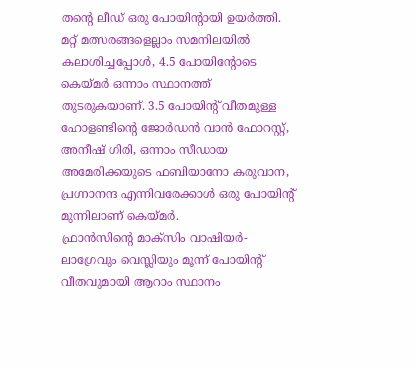തന്റെ ലീഡ് ഒരു പോയിന്റായി ഉയർത്തി.
മറ്റ് മത്സരങ്ങളെല്ലാം സമനിലയിൽ കലാശിച്ചപ്പോൾ, 4.5 പോയിന്റോടെ കെയ്മർ ഒന്നാം സ്ഥാനത്ത് തുടരുകയാണ്. 3.5 പോയിന്റ് വീതമുള്ള ഹോളണ്ടിന്റെ ജോർഡൻ വാൻ ഫോറസ്റ്റ്, അനീഷ് ഗിരി, ഒന്നാം സീഡായ അമേരിക്കയുടെ ഫബിയാനോ കരുവാന, പ്രഗ്നാനന്ദ എന്നിവരേക്കാൾ ഒരു പോയിന്റ് മുന്നിലാണ് കെയ്മർ.
ഫ്രാൻസിന്റെ മാക്സിം വാഷിയർ-ലാഗ്രേവും വെസ്ലിയും മൂന്ന് പോയിന്റ് വീതവുമായി ആറാം സ്ഥാനം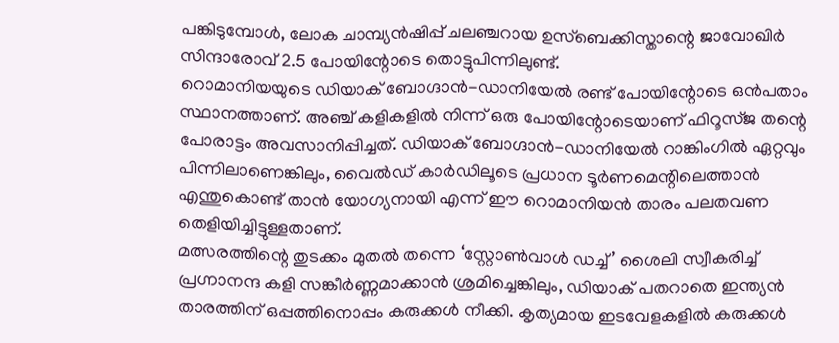പങ്കിടുമ്പോൾ, ലോക ചാമ്പ്യൻഷിപ്പ് ചലഞ്ചറായ ഉസ്ബെക്കിസ്താന്റെ ജാവോഖിർ സിന്ദാരോവ് 2.5 പോയിന്റോടെ തൊട്ടുപിന്നിലുണ്ട്.
റൊമാനിയയുടെ ഡിയാക് ബോഗ്ദാൻ-ഡാനിയേൽ രണ്ട് പോയിന്റോടെ ഒൻപതാം സ്ഥാനത്താണ്. അഞ്ച് കളികളിൽ നിന്ന് ഒരു പോയിന്റോടെയാണ് ഫിറൂസ്ജ തന്റെ പോരാട്ടം അവസാനിപ്പിച്ചത്. ഡിയാക് ബോഗ്ദാൻ-ഡാനിയേൽ റാങ്കിംഗിൽ ഏറ്റവും പിന്നിലാണെങ്കിലും, വൈൽഡ് കാർഡിലൂടെ പ്രധാന ടൂർണമെന്റിലെത്താൻ എന്തുകൊണ്ട് താൻ യോഗ്യനായി എന്ന് ഈ റൊമാനിയൻ താരം പലതവണ തെളിയിച്ചിട്ടുള്ളതാണ്.
മത്സരത്തിന്റെ തുടക്കം മുതൽ തന്നെ ‘സ്റ്റോൺവാൾ ഡച്ച്’ ശൈലി സ്വീകരിച്ച് പ്രഗ്നാനന്ദ കളി സങ്കീർണ്ണമാക്കാൻ ശ്രമിച്ചെങ്കിലും, ഡിയാക് പതറാതെ ഇന്ത്യൻ താരത്തിന് ഒപ്പത്തിനൊപ്പം കരുക്കൾ നീക്കി. കൃത്യമായ ഇടവേളകളിൽ കരുക്കൾ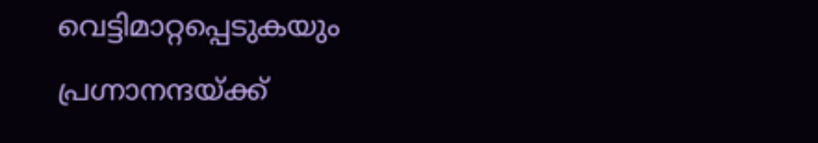വെട്ടിമാറ്റപ്പെടുകയും പ്രഗ്നാനന്ദയ്ക്ക്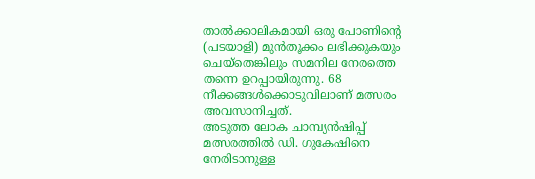താൽക്കാലികമായി ഒരു പോണിന്റെ (പടയാളി) മുൻതൂക്കം ലഭിക്കുകയും ചെയ്തെങ്കിലും സമനില നേരത്തെ തന്നെ ഉറപ്പായിരുന്നു. 68 നീക്കങ്ങൾക്കൊടുവിലാണ് മത്സരം അവസാനിച്ചത്.
അടുത്ത ലോക ചാമ്പ്യൻഷിപ്പ് മത്സരത്തിൽ ഡി. ഗുകേഷിനെ നേരിടാനുള്ള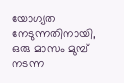യോഗ്യത നേടുന്നതിനായി, ഒരു മാസം മുമ്പ് നടന്ന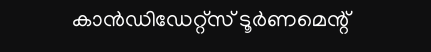കാൻഡിഡേറ്റ്സ് ടൂർണമെന്റ്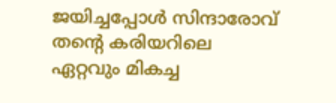ജയിച്ചപ്പോൾ സിന്ദാരോവ് തന്റെ കരിയറിലെ ഏറ്റവും മികച്ച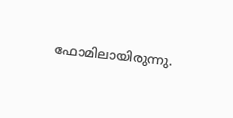ഫോമിലായിരുന്നു.